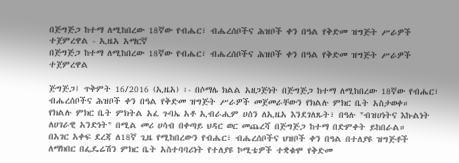በጅግጅጋ ከተማ ለሚከበረው 18ኛው የብሔር፣ ብሔረሰቦችና ሕዝቦች ቀን በዓል የቅድመ ዝግጅት ሥራዎች ተጀምረዋል - ኢዜአ አማርኛ
በጅግጅጋ ከተማ ለሚከበረው 18ኛው የብሔር፣ ብሔረሰቦችና ሕዝቦች ቀን በዓል የቅድመ ዝግጅት ሥራዎች ተጀምረዋል

ጅግጅጋ፤ ጥቅምት 16/2016 (ኢዜአ) ፡- በሶማሌ ክልል አዘጋጅነት በጅግጅጋ ከተማ ለሚከበረው 18ኛው የብሔር፣ ብሔረሰቦችና ሕዝቦች ቀን በዓል የቅድመ ዝግጅት ሥራዎች መጀመራቸውን የክልሉ ምክር ቤት አስታወቀ።
የክልሉ ምክር ቤት ምክትል አፈ ጉባኤ አቶ ኢብራሒም ሀሰን ለኢዜአ እንደገለጹት፣ በዓሉ "ብዝሀነትና እኩልነት ለሀገራዊ አንድነት" በሚል መሪ ሀሳብ በቀጣይ ህዳር ወር መጨረሻ በጅግጅጋ ከተማ በድምቀት ይከበራል።
በአገር አቀፍ ደረጃ ለ18ኛ ጊዜ የሚከበረውን የብሔር፣ ብሔረሰቦችና ህዝቦች ቀን በዓል በተለያዩ ዝግጅቶች ለማክበር በፌዴሬሽን ምክር ቤት አስተባባሪነት የተለያዩ ኮሚቴዎች ተቋቁሞ የቅድመ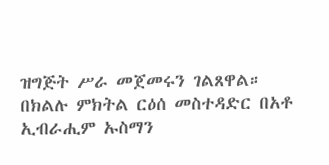ዝግጅት ሥራ መጀመሩን ገልጸዋል።
በክልሉ ምክትል ርዕሰ መስተዳድር በአቶ ኢብራሒም ኡስማን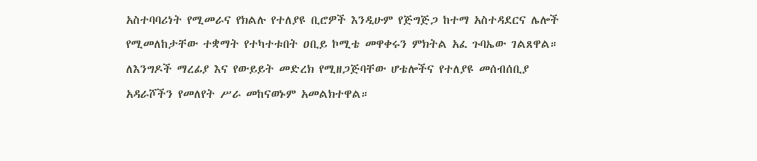አስተባባሪነት የሚመራና የክልሉ የተለያዩ ቢሮዎች እንዲሁም የጅግጅጋ ከተማ አስተዳደርና ሌሎች የሚመለከታቸው ተቋማት የተካተቱበት ዐቢይ ኮሚቴ መዋቀሩን ምክትል አፈ ጉባኤው ገልጸዋል።
ለእንግዶች ማረፊያ እና የውይይት መድረክ የሚዘጋጅባቸው ሆቴሎችና የተለያዩ መሰብሰቢያ አዳራሾችን የመለየት ሥራ መከናወኑም አመልክተዋል።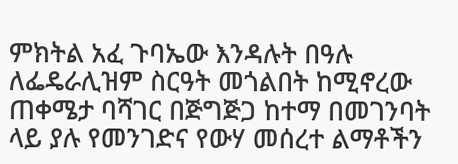ምክትል አፈ ጉባኤው እንዳሉት በዓሉ ለፌዴራሊዝም ስርዓት መጎልበት ከሚኖረው ጠቀሜታ ባሻገር በጅግጅጋ ከተማ በመገንባት ላይ ያሉ የመንገድና የውሃ መሰረተ ልማቶችን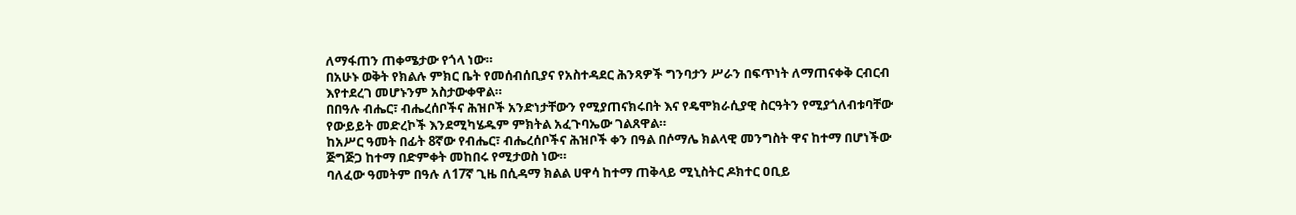ለማፋጠን ጠቀሜታው የጎላ ነው።
በአሁኑ ወቅት የክልሉ ምክር ቤት የመሰብሰቢያና የአስተዳደር ሕንጻዎች ግንባታን ሥራን በፍጥነት ለማጠናቀቅ ርብርብ እየተደረገ መሆኑንም አስታውቀዋል።
በበዓሉ ብሔር፣ ብሔረሰቦችና ሕዝቦች አንድነታቸውን የሚያጠናክሩበት እና የዴሞክራሲያዊ ስርዓትን የሚያጎለብቱባቸው የውይይት መድረኮች እንደሚካሄዱም ምክትል አፈጉባኤው ገልጸዋል።
ከአሥር ዓመት በፊት 8ኛው የብሔር፣ ብሔረሰቦችና ሕዝቦች ቀን በዓል በሶማሌ ክልላዊ መንግስት ዋና ከተማ በሆነችው ጅግጅጋ ከተማ በድምቀት መከበሩ የሚታወስ ነው።
ባለፈው ዓመትም በዓሉ ለ17ኛ ጊዜ በሲዳማ ክልል ሀዋሳ ከተማ ጠቅላይ ሚኒስትር ዶክተር ዐቢይ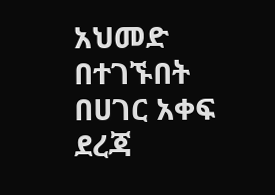አህመድ በተገኙበት በሀገር አቀፍ ደረጃ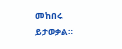መከበሩ ይታወቃል።